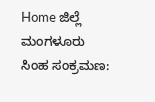Home ಜಿಲ್ಲೆ ಮಂಗಳೂರು ಸಿಂಹ ಸಂಕ್ರಮಣ: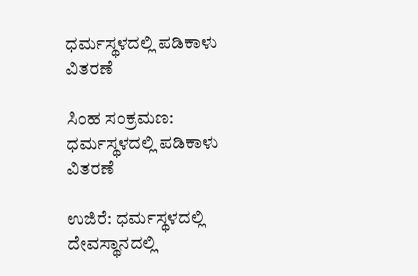ಧರ್ಮಸ್ಥಳದಲ್ಲಿ ಪಡಿಕಾಳು ವಿತರಣೆ

ಸಿಂಹ ಸಂಕ್ರಮಣ: ಧರ್ಮಸ್ಥಳದಲ್ಲಿ ಪಡಿಕಾಳು ವಿತರಣೆ

ಉಜಿರೆ: ಧರ್ಮಸ್ಥಳದಲ್ಲಿ ದೇವಸ್ಥಾನದಲ್ಲಿ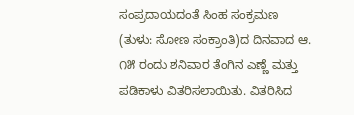ಸಂಪ್ರದಾಯದಂತೆ ಸಿಂಹ ಸಂಕ್ರಮಣ (ತುಳು: ಸೋಣ ಸಂಕ್ರಾಂತಿ)ದ ದಿನವಾದ ಆ. ೧೫ ರಂದು ಶನಿವಾರ ತೆಂಗಿನ ಎಣ್ಣೆ ಮತ್ತು ಪಡಿಕಾಳು ವಿತರಿಸಲಾಯಿತು. ವಿತರಿಸಿದ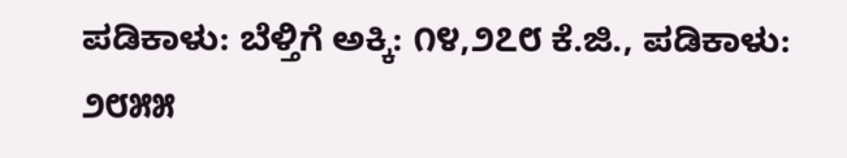ಪಡಿಕಾಳು: ಬೆಳ್ತಿಗೆ ಅಕ್ಕಿ: ೧೪,೨೭೮ ಕೆ.ಜಿ., ಪಡಿಕಾಳು: ೨೮೫೫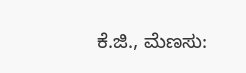ಕೆ.ಜಿ., ಮೆಣಸು: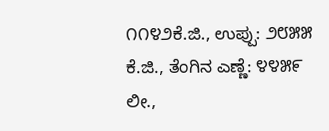೧೧೪೨ಕೆ.ಜಿ., ಉಪ್ಪು: ೨೮೫೫ ಕೆ.ಜಿ., ತೆಂಗಿನ ಎಣ್ಣೆ: ೪೪೫೯ ಲೀ.,